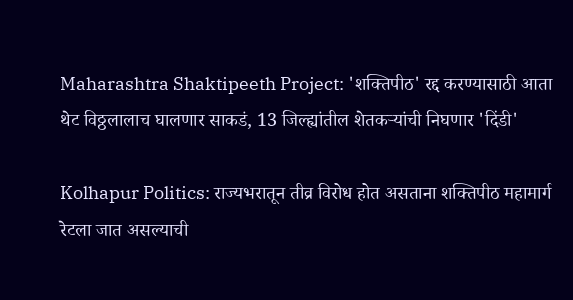Maharashtra Shaktipeeth Project: 'शक्तिपीठ' रद्द करण्यासाठी आता थेट विठ्ठलालाच घालणार साकडं, 13 जिल्ह्यांतील शेतकऱ्यांची निघणार 'दिंडी'

Kolhapur Politics: राज्यभरातून तीव्र विरोध होत असताना शक्तिपीठ महामार्ग रेटला जात असल्याची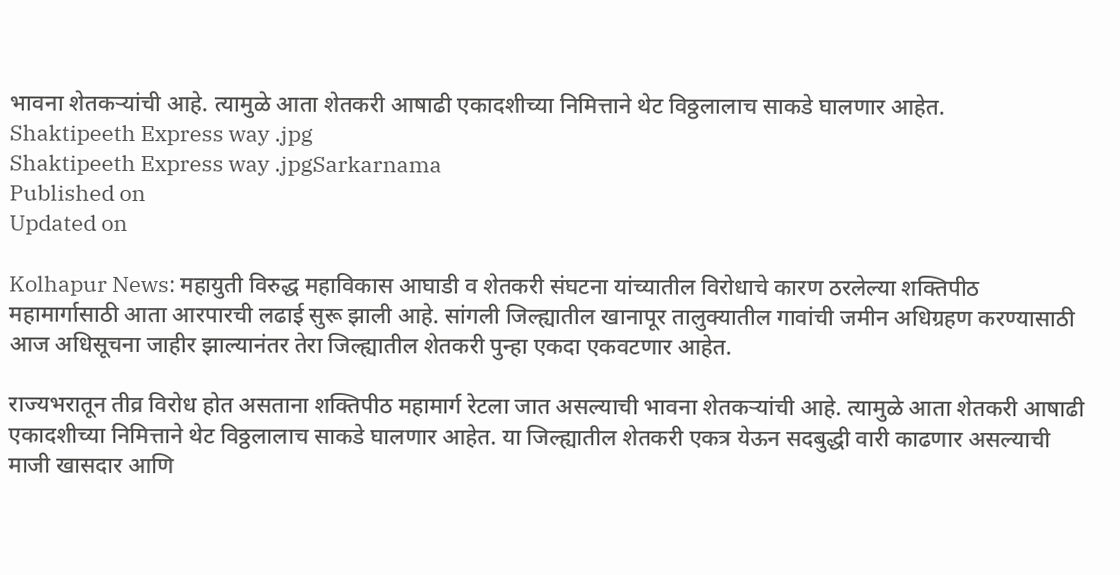भावना शेतकऱ्यांची आहे. त्यामुळे आता शेतकरी आषाढी एकादशीच्या निमित्ताने थेट विठ्ठलालाच साकडे घालणार आहेत.
Shaktipeeth Express way .jpg
Shaktipeeth Express way .jpgSarkarnama
Published on
Updated on

Kolhapur News: महायुती विरुद्ध महाविकास आघाडी व शेतकरी संघटना यांच्यातील विरोधाचे कारण ठरलेल्या शक्तिपीठ महामार्गासाठी आता आरपारची लढाई सुरू झाली आहे. सांगली जिल्ह्यातील खानापूर तालुक्यातील गावांची जमीन अधिग्रहण करण्यासाठी आज अधिसूचना जाहीर झाल्यानंतर तेरा जिल्ह्यातील शेतकरी पुन्हा एकदा एकवटणार आहेत.

राज्यभरातून तीव्र विरोध होत असताना शक्तिपीठ महामार्ग रेटला जात असल्याची भावना शेतकऱ्यांची आहे. त्यामुळे आता शेतकरी आषाढी एकादशीच्या निमित्ताने थेट विठ्ठलालाच साकडे घालणार आहेत. या जिल्ह्यातील शेतकरी एकत्र येऊन सदबुद्धी वारी काढणार असल्याची माजी खासदार आणि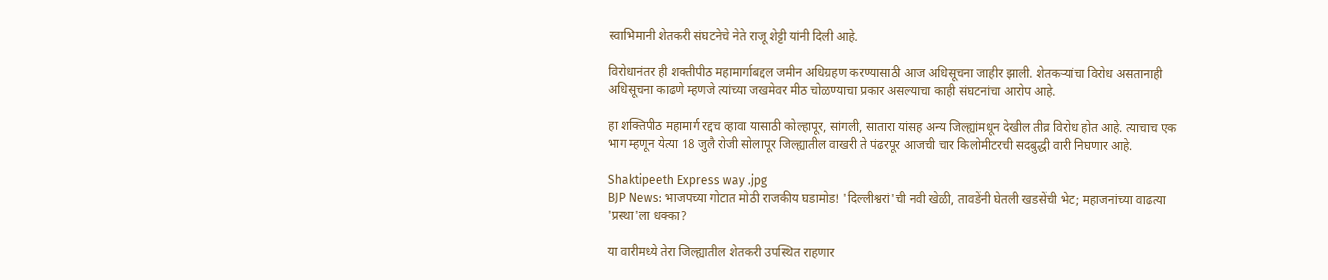स्वाभिमानी शेतकरी संघटनेचे नेते राजू शेट्टी यांनी दिली आहे.

विरोधानंतर ही शक्तीपीठ महामार्गाबद्दल जमीन अधिग्रहण करण्यासाठी आज अधिसूचना जाहीर झाली. शेतकऱ्यांचा विरोध असतानाही अधिसूचना काढणे म्हणजे त्यांच्या जखमेवर मीठ चोळण्याचा प्रकार असल्याचा काही संघटनांचा आरोप आहे.

हा शक्तिपीठ महामार्ग रद्दच व्हावा यासाठी कोल्हापूर, सांगली, सातारा यांसह अन्य जिल्ह्यांमधून देखील तीव्र विरोध होत आहे. त्याचाच एक भाग म्हणून येत्या 18 जुलै रोजी सोलापूर जिल्ह्यातील वाखरी ते पंढरपूर आजची चार किलोमीटरची सदबुद्धी वारी निघणार आहे.

Shaktipeeth Express way .jpg
BJP News: भाजपच्या गोटात मोठी राजकीय घडामोड! 'दिल्लीश्वरां'ची नवी खेळी, तावडेंनी घेतली खडसेंची भेट; महाजनांच्या वाढत्या 'प्रस्था'ला धक्का?

या वारीमध्ये तेरा जिल्ह्यातील शेतकरी उपस्थित राहणार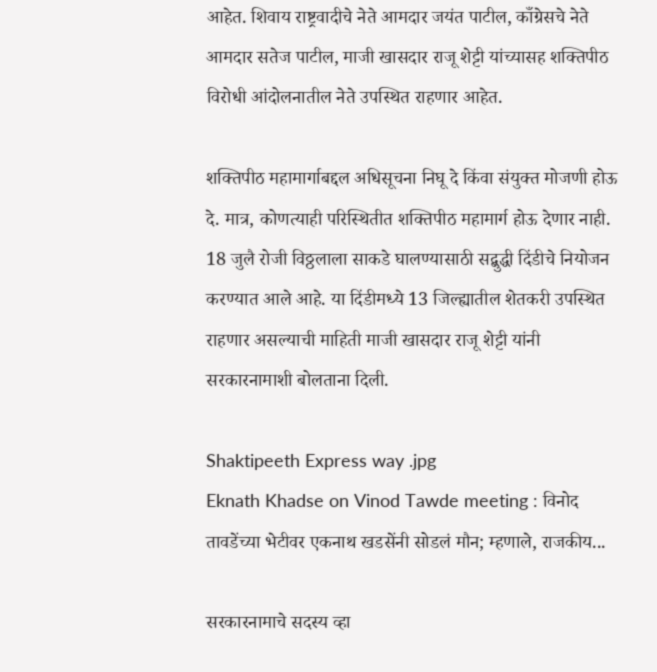आहेत. शिवाय राष्ट्रवादीचे नेते आमदार जयंत पाटील, काँग्रेसचे नेते आमदार सतेज पाटील, माजी खासदार राजू शेट्टी यांच्यासह शक्तिपीठ विरोधी आंदोलनातील नेते उपस्थित राहणार आहेत.

शक्तिपीठ महामार्गाबद्दल अधिसूचना निघू दे किंवा संयुक्त मोजणी होऊ दे. मात्र, कोणत्याही परिस्थितीत शक्तिपीठ महामार्ग होऊ देणार नाही. 18 जुलै रोजी विठ्ठलाला साकडे घालण्यासाठी सद्बुद्धी दिंडीचे नियोजन करण्यात आले आहे. या दिंडीमध्ये 13 जिल्ह्यातील शेतकरी उपस्थित राहणार असल्याची माहिती माजी खासदार राजू शेट्टी यांनी सरकारनामाशी बोलताना दिली.

Shaktipeeth Express way .jpg
Eknath Khadse on Vinod Tawde meeting : विनोद तावडेंच्या भेटीवर एकनाथ खडसेंनी सोडलं मौन; म्हणाले, राजकीय...

सरकारनामाचे सदस्य व्हा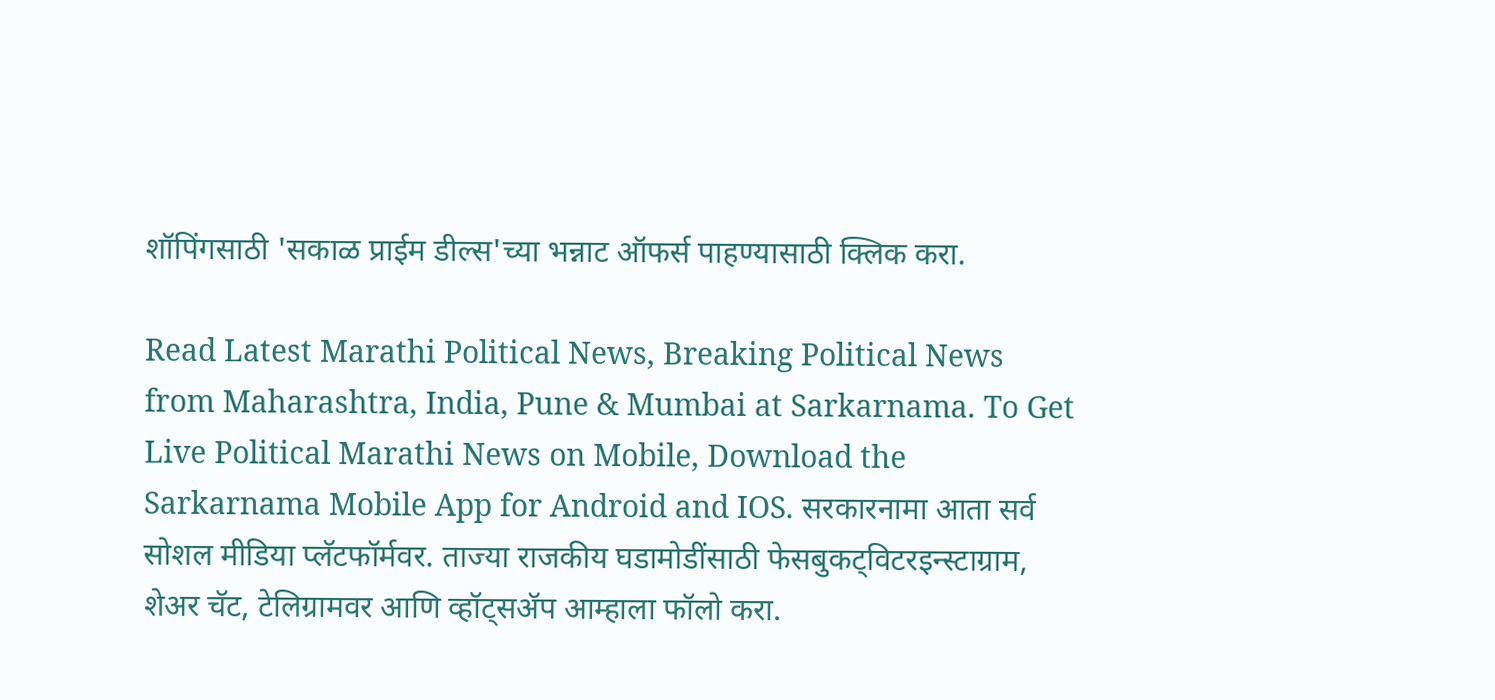शॉपिंगसाठी 'सकाळ प्राईम डील्स'च्या भन्नाट ऑफर्स पाहण्यासाठी क्लिक करा.

Read Latest Marathi Political News, Breaking Political News from Maharashtra, India, Pune & Mumbai at Sarkarnama. To Get Live Political Marathi News on Mobile, Download the Sarkarnama Mobile App for Android and IOS. सरकारनामा आता सर्व सोशल मीडिया प्लॅटफॉर्मवर. ताज्या राजकीय घडामोडींसाठी फेसबुकट्विटरइन्स्टाग्राम, शेअर चॅट, टेलिग्रामवर आणि व्हॉट्सॲप आम्हाला फॉलो करा.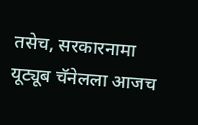तसेच, सरकारनामा यूट्यूब चॅनेलला आजच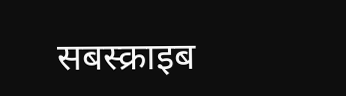सबस्क्राइब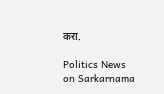करा.

Politics News on Sarkarnama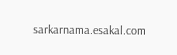sarkarnama.esakal.com